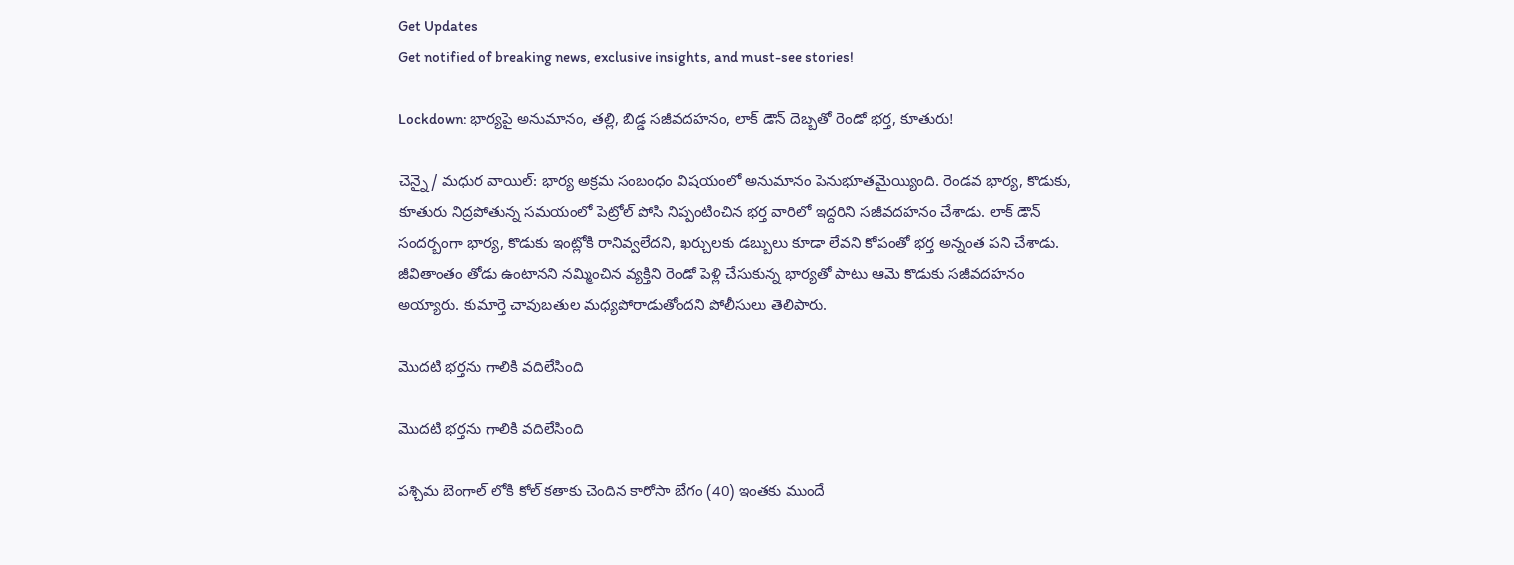Get Updates
Get notified of breaking news, exclusive insights, and must-see stories!

Lockdown: భార్యపై అనుమానం, తల్లి, బిడ్డ సజీవదహనం, లాక్ డౌన్ దెబ్బతో రెండో భర్త, కూతురు!

చెన్నై/ మధుర వాయిల్: భార్య అక్రమ సంబంధం విషయంలో అనుమానం పెనుభూతమైయ్యింది. రెండవ భార్య, కొడుకు, కూతురు నిద్రపోతున్న సమయంలో పెట్రోల్ పోసి నిప్పంటించిన భర్త వారిలో ఇద్దరిని సజీవదహనం చేశాడు. లాక్ డౌన్ సందర్బంగా భార్య, కొడుకు ఇంట్లోకి రానివ్వలేదని, ఖర్చులకు డబ్బులు కూడా లేవని కోపంతో భర్త అన్నంత పని చేశాడు. జీవితాంతం తోడు ఉంటానని నమ్మించిన వ్యక్తిని రెండో పెళ్లి చేసుకున్న భార్యతో పాటు ఆమె కొడుకు సజీవదహనం అయ్యారు. కుమార్తె చావుబతుల మధ్యపోరాడుతోందని పోలీసులు తెలిపారు.

మొదటి భర్తను గాలికి వదిలేసింది

మొదటి భర్తను గాలికి వదిలేసింది

పశ్చిమ బెంగాల్ లోకి కోల్ కతాకు చెందిన కారోసా బేగం (40) ఇంతకు ముందే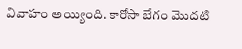వివాహం అయ్యింది. కారోసా బేగం మొదటి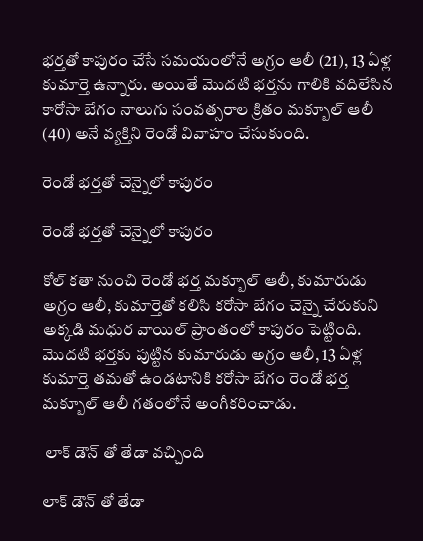భర్తతో కాపురం చేసే సమయంలోనే అగ్రం ఆలీ (21), 13 ఏళ్ల కుమార్తె ఉన్నారు. అయితే మొదటి భర్తను గాలికి వదిలేసిన కారోసా బేగం నాలుగు సంవత్సరాల క్రితం మక్బూల్ ఆలీ (40) అనే వ్యక్తిని రెండో వివాహం చేసుకుంది.

రెండో భర్తతో చెన్నైలో కాపురం

రెండో భర్తతో చెన్నైలో కాపురం

కోల్ కతా నుంచి రెండో భర్త మక్బూల్ ఆలీ, కుమారుడు అగ్రం ఆలీ, కుమార్తెతో కలిసి కరోసా బేగం చెన్నై చేరుకుని అక్కడి మధుర వాయిల్ ప్రాంతంలో కాపురం పెట్టింది. మొదటి భర్తకు పుట్టిన కుమారుడు అగ్రం ఆలీ, 13 ఏళ్ల కుమార్తె తమతో ఉండటానికి కరోసా బేగం రెండో భర్త మక్బూల్ ఆలీ గతంలోనే అంగీకరించాడు.

 లాక్ డౌన్ తో తేడా వచ్చింది

లాక్ డౌన్ తో తేడా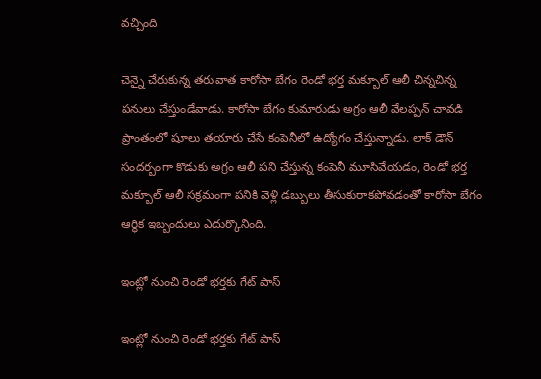వచ్చింది

చెన్నై చేరుకున్న తరువాత కారోసా బేగం రెండో భర్త మక్బూల్ ఆలీ చిన్నచిన్న పనులు చేస్తుండేవాడు. కారోసా బేగం కుమారుడు అగ్రం ఆలీ వేలప్పన్ చావడి ప్రాంతంలో షూలు తయారు చేసే కంపెనీలో ఉద్యోగం చేస్తున్నాడు. లాక్ డౌన్ సందర్బంగా కొడుకు అగ్రం ఆలీ పని చేస్తున్న కంపెనీ మూసివేయడం, రెండో భర్త మక్బూల్ ఆలీ సక్రమంగా పనికి వెళ్లి డబ్బులు తీసుకురాకపోవడంతో కారోసా బేగం ఆర్థిక ఇబ్బందులు ఎదుర్కొనింది.

ఇంట్లో నుంచి రెండో భర్తకు గేట్ పాస్

ఇంట్లో నుంచి రెండో భర్తకు గేట్ పాస్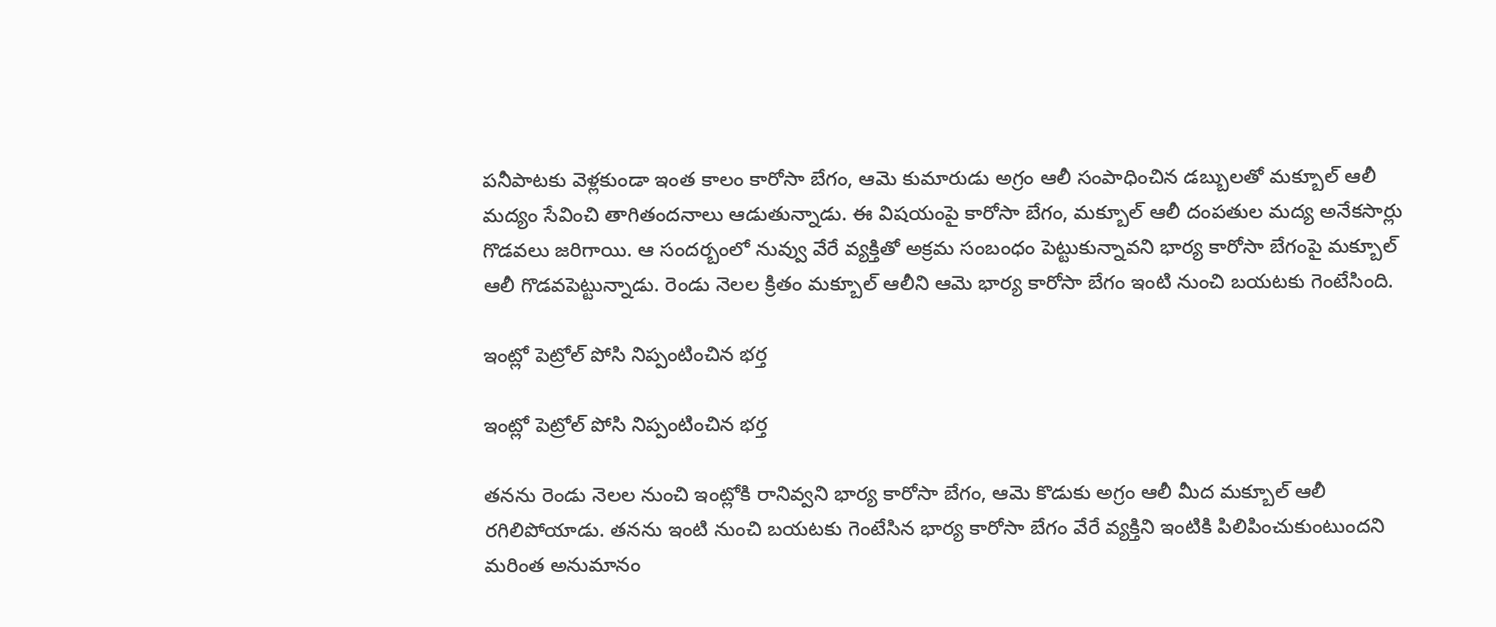పనీపాటకు వెళ్లకుండా ఇంత కాలం కారోసా బేగం, ఆమె కుమారుడు అగ్రం ఆలీ సంపాధించిన డబ్బులతో మక్బూల్ ఆలీ మద్యం సేవించి తాగితందనాలు ఆడుతున్నాడు. ఈ విషయంపై కారోసా బేగం, మక్బూల్ ఆలీ దంపతుల మద్య అనేకసార్లు గొడవలు జరిగాయి. ఆ సందర్బంలో నువ్వు వేరే వ్యక్తితో అక్రమ సంబంధం పెట్టుకున్నావని భార్య కారోసా బేగంపై మక్బూల్ ఆలీ గొడవపెట్టున్నాడు. రెండు నెలల క్రితం మక్బూల్ ఆలీని ఆమె భార్య కారోసా బేగం ఇంటి నుంచి బయటకు గెంటేసింది.

ఇంట్లో పెట్రోల్ పోసి నిప్పంటించిన భర్త

ఇంట్లో పెట్రోల్ పోసి నిప్పంటించిన భర్త

తనను రెండు నెలల నుంచి ఇంట్లోకి రానివ్వని భార్య కారోసా బేగం, ఆమె కొడుకు అగ్రం ఆలీ మీద మక్బూల్ ఆలీ రగిలిపోయాడు. తనను ఇంటి నుంచి బయటకు గెంటేసిన భార్య కారోసా బేగం వేరే వ్యక్తిని ఇంటికి పిలిపించుకుంటుందని మరింత అనుమానం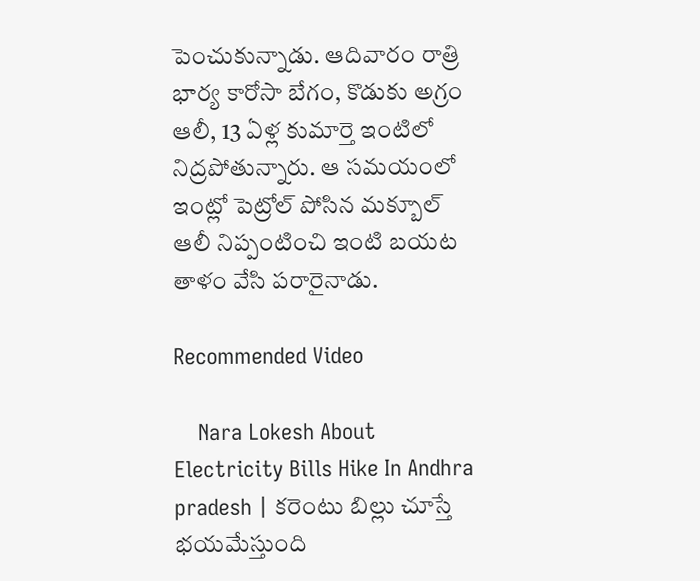పెంచుకున్నాడు. ఆదివారం రాత్రి భార్య కారోసా బేగం, కొడుకు అగ్రం ఆలీ, 13 ఏళ్ల కుమార్తె ఇంటిలో నిద్రపోతున్నారు. ఆ సమయంలో ఇంట్లో పెట్రోల్ పోసిన మక్బూల్ ఆలీ నిప్పంటించి ఇంటి బయట తాళం వేసి పరారైనాడు.

Recommended Video

    Nara Lokesh About Electricity Bills Hike In Andhra pradesh | కరెంటు బిల్లు చూస్తే భయమేస్తుంది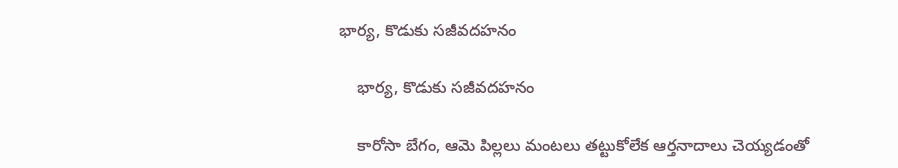భార్య, కొడుకు సజీవదహనం

    భార్య, కొడుకు సజీవదహనం

    కారోసా బేగం, ఆమె పిల్లలు మంటలు తట్టుకోలేక ఆర్తనాదాలు చెయ్యడంతో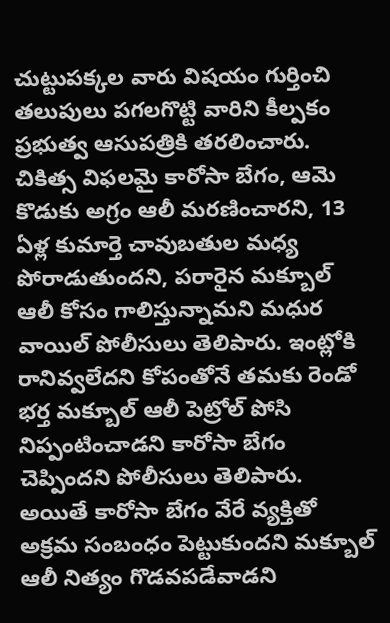చుట్టుపక్కల వారు విషయం గుర్తించి తలుపులు పగలగొట్టి వారిని కీల్పకం ప్రభుత్వ ఆసుపత్రికి తరలించారు. చికిత్స విఫలమై కారోసా బేగం, ఆమె కొడుకు అగ్రం ఆలీ మరణించారని, 13 ఏళ్ల కుమార్తె చావుబతుల మధ్య పోరాడుతుందని, పరారైన మక్బూల్ ఆలీ కోసం గాలిస్తున్నామని మధుర వాయిల్ పోలీసులు తెలిపారు. ఇంట్లోకి రానివ్వలేదని కోపంతోనే తమకు రెండో భర్త మక్బూల్ ఆలీ పెట్రోల్ పోసి నిప్పంటించాడని కారోసా బేగం చెప్పిందని పోలీసులు తెలిపారు. అయితే కారోసా బేగం వేరే వ్యక్తితో అక్రమ సంబంధం పెట్టుకుందని మక్బూల్ ఆలీ నిత్యం గొడవపడేవాడని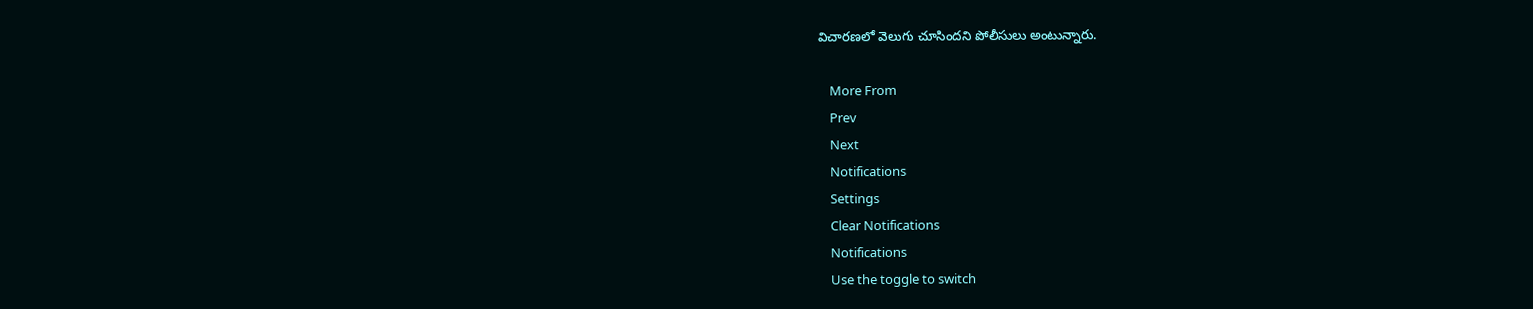విచారణలో వెలుగు చూసిందని పోలీసులు అంటున్నారు.

    More From
    Prev
    Next
    Notifications
    Settings
    Clear Notifications
    Notifications
    Use the toggle to switch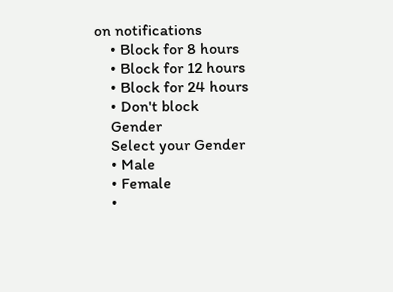on notifications
    • Block for 8 hours
    • Block for 12 hours
    • Block for 24 hours
    • Don't block
    Gender
    Select your Gender
    • Male
    • Female
    •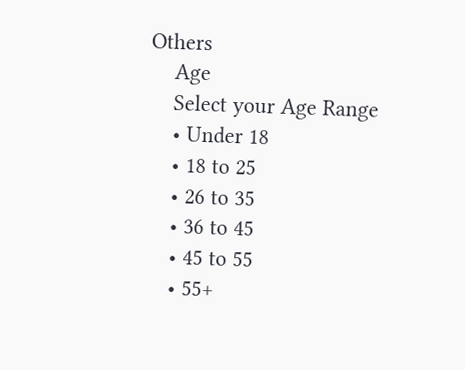Others
    Age
    Select your Age Range
    • Under 18
    • 18 to 25
    • 26 to 35
    • 36 to 45
    • 45 to 55
    • 55+